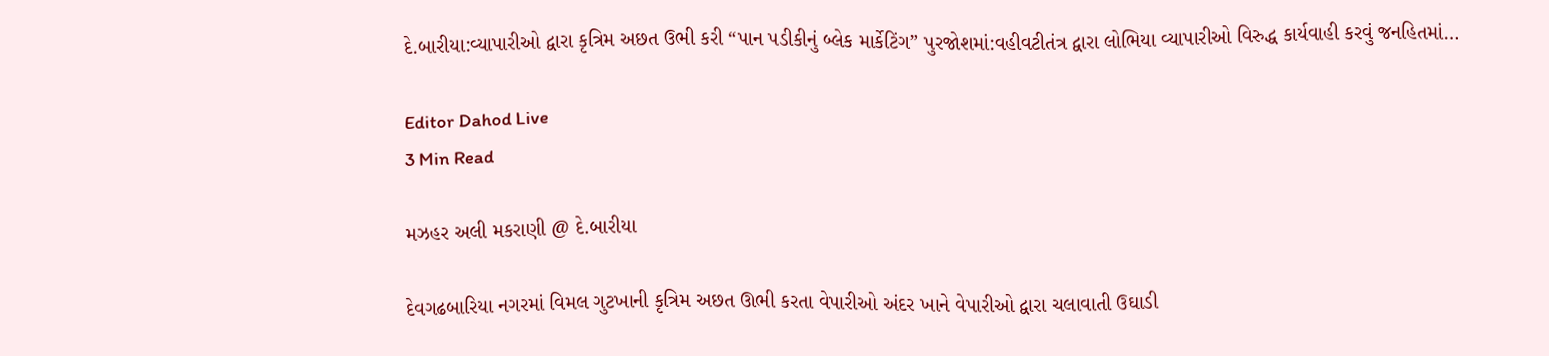દે.બારીયા:વ્યાપારીઓ દ્વારા કૃત્રિમ અછત ઉભી કરી “પાન પડીકીનું બ્લેક માર્કેટિંગ” પુરજોશમાં:વહીવટીતંત્ર દ્વારા લોભિયા વ્યાપારીઓ વિરુદ્ધ કાર્યવાહી કરવું જનહિતમાં…

Editor Dahod Live
3 Min Read

મઝહર અલી મકરાણી @ દે.બારીયા

દેવગઢબારિયા નગરમાં વિમલ ગુટખાની કૃત્રિમ અછત ઊભી કરતા વેપારીઓ અંદર ખાને વેપારીઓ દ્વારા ચલાવાતી ઉઘાડી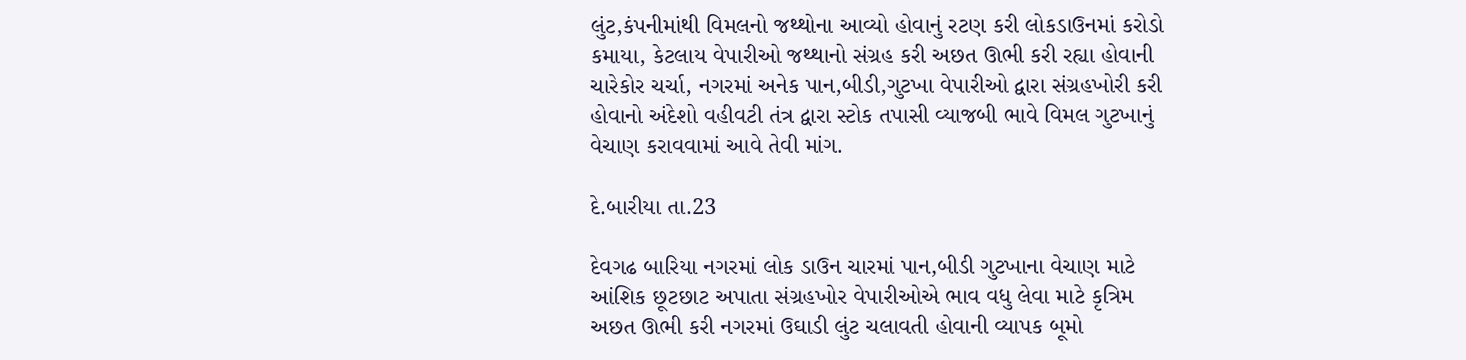લુંટ,કંપનીમાંથી વિમલનો જથ્થોના આવ્યો હોવાનું રટણ કરી લોકડાઉનમાં કરોડો કમાયા, કેટલાય વેપારીઓ જથ્થાનો સંગ્રહ કરી અછત ઊભી કરી રહ્યા હોવાની ચારેકોર ચર્ચા, નગરમાં અનેક પાન,બીડી,ગુટખા વેપારીઓ દ્વારા સંગ્રહખોરી કરી હોવાનો અંદેશો વહીવટી તંત્ર દ્વારા સ્ટોક તપાસી વ્યાજબી ભાવે વિમલ ગુટખાનું વેચાણ કરાવવામાં આવે તેવી માંગ.

દે.બારીયા તા.23

દેવગઢ બારિયા નગરમાં લોક ડાઉન ચારમાં પાન,બીડી ગુટખાના વેચાણ માટે આંશિક છૂટછાટ અપાતા સંગ્રહખોર વેપારીઓએ ભાવ વધુ લેવા માટે કૃત્રિમ અછત ઊભી કરી નગરમાં ઉઘાડી લુંટ ચલાવતી હોવાની વ્યાપક બૂમો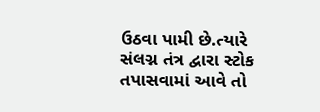ઉઠવા પામી છે.ત્યારે સંલગ્ન તંત્ર દ્વારા સ્ટોક તપાસવામાં આવે તો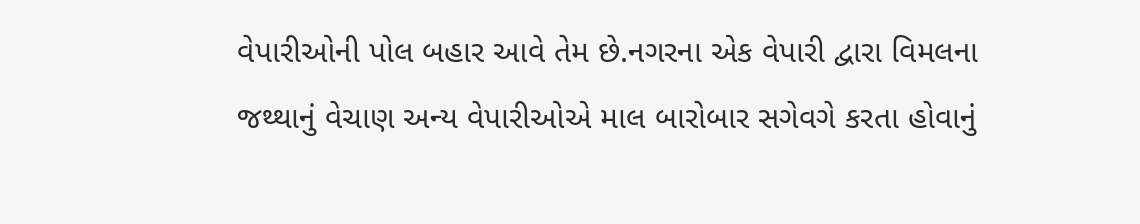વેપારીઓની પોલ બહાર આવે તેમ છે.નગરના એક વેપારી દ્વારા વિમલના જથ્થાનું વેચાણ અન્ય વેપારીઓએ માલ બારોબાર સગેવગે કરતા હોવાનું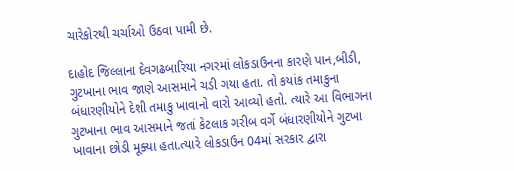ચારેકોરથી ચર્ચાઓ ઉઠવા પામી છે.

દાહોદ જિલ્લાના દેવગઢબારિયા નગરમાં લોકડાઉનના કારણે પાન,બીડી, ગુટખાના ભાવ જાણે આસમાને ચડી ગયા હતા. તો કયાંક તમાકુના બંધારણીયોને દેશી તમાકુ ખાવાનો વારો આવ્યો હતો. ત્યારે આ વિભાગના ગુટખાના ભાવ આસમાને જતાં કેટલાક ગરીબ વર્ગે બંધારણીયોને ગુટખા ખાવાના છોડી મૂક્યા હતા.ત્યારે લોકડાઉન 04માં સરકાર દ્વારા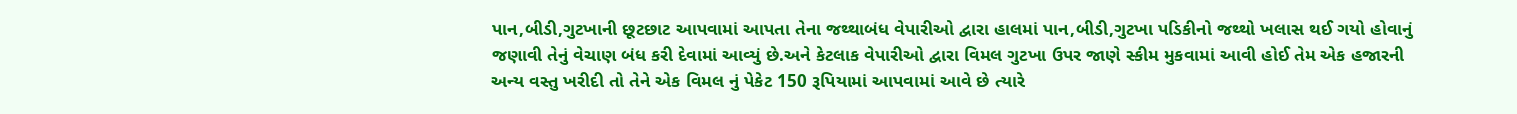પાન,બીડી,ગુટખાની છૂટછાટ આપવામાં આપતા તેના જથ્થાબંધ વેપારીઓ દ્વારા હાલમાં પાન,બીડી,ગુટખા પડિકીનો જથ્થો ખલાસ થઈ ગયો હોવાનું જણાવી તેનું વેચાણ બંધ કરી દેવામાં આવ્યું છે.અને કેટલાક વેપારીઓ દ્વારા વિમલ ગુટખા ઉપર જાણે સ્કીમ મુકવામાં આવી હોઈ તેમ એક હજારની અન્ય વસ્તુ ખરીદી તો તેને એક વિમલ નું પેકેટ 150 રૂપિયામાં આપવામાં આવે છે ત્યારે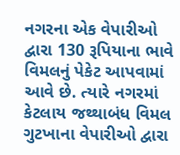નગરના એક વેપારીઓ દ્વારા 130 રૂપિયાના ભાવે વિમલનું પેકેટ આપવામાં આવે છે. ત્યારે નગરમાં કેટલાય જથ્થાબંધ વિમલ ગુટખાના વેપારીઓ દ્વારા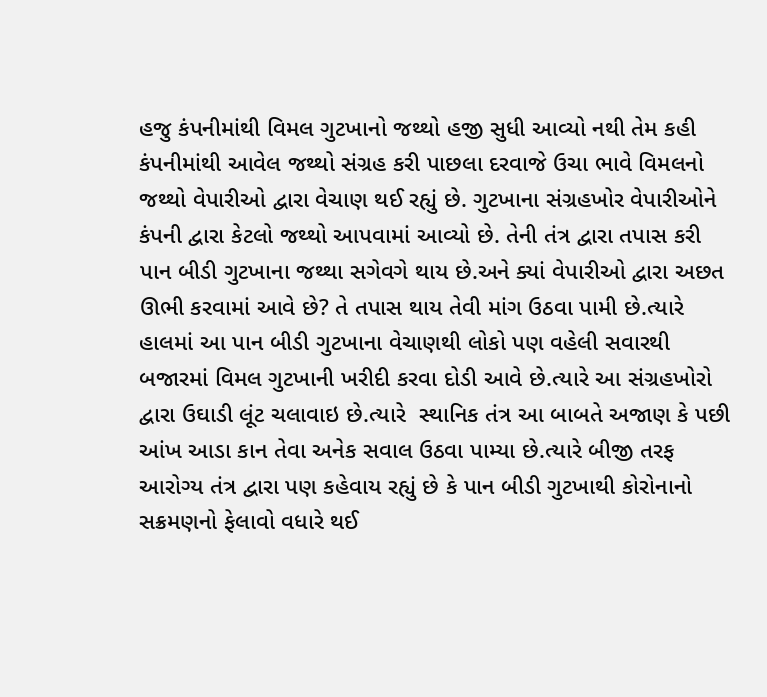હજુ કંપનીમાંથી વિમલ ગુટખાનો જથ્થો હજી સુધી આવ્યો નથી તેમ કહી  કંપનીમાંથી આવેલ જથ્થો સંગ્રહ કરી પાછલા દરવાજે ઉચા ભાવે વિમલનો જથ્થો વેપારીઓ દ્વારા વેચાણ થઈ રહ્યું છે. ગુટખાના સંગ્રહખોર વેપારીઓને કંપની દ્વારા કેટલો જથ્થો આપવામાં આવ્યો છે. તેની તંત્ર દ્વારા તપાસ કરી પાન બીડી ગુટખાના જથ્થા સગેવગે થાય છે.અને ક્યાં વેપારીઓ દ્વારા અછત ઊભી કરવામાં આવે છે? તે તપાસ થાય તેવી માંગ ઉઠવા પામી છે.ત્યારે હાલમાં આ પાન બીડી ગુટખાના વેચાણથી લોકો પણ વહેલી સવારથી બજારમાં વિમલ ગુટખાની ખરીદી કરવા દોડી આવે છે.ત્યારે આ સંગ્રહખોરો દ્વારા ઉઘાડી લૂંટ ચલાવાઇ છે.ત્યારે  સ્થાનિક તંત્ર આ બાબતે અજાણ કે પછી આંખ આડા કાન તેવા અનેક સવાલ ઉઠવા પામ્યા છે.ત્યારે બીજી તરફ આરોગ્ય તંત્ર દ્વારા પણ કહેવાય રહ્યું છે કે પાન બીડી ગુટખાથી કોરોનાનો સક્રમણનો ફેલાવો વધારે થઈ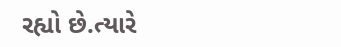રહ્યો છે.ત્યારે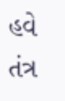હવે તંત્ર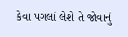કેવા પગલાં લેશે તે જોવાનું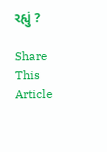રહ્યું ?

Share This Article